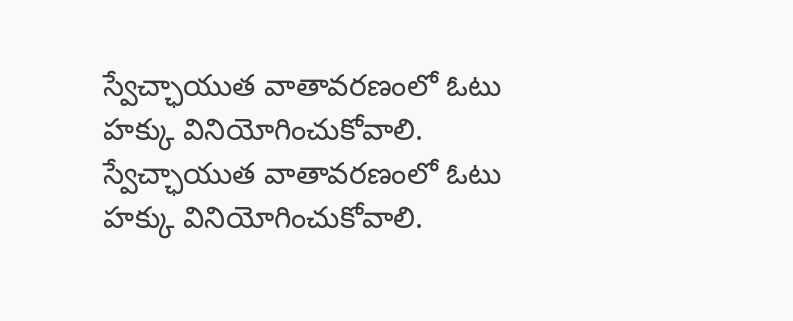స్వేచ్ఛాయుత వాతావరణంలో ఓటు హక్కు వినియోగించుకోవాలి.
స్వేచ్ఛాయుత వాతావరణంలో ఓటు హక్కు వినియోగించుకోవాలి.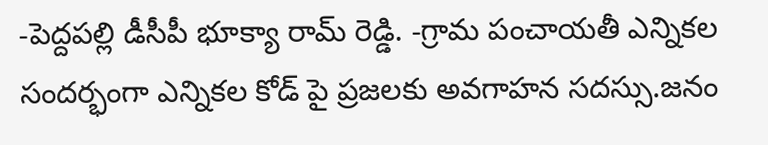-పెద్దపల్లి డీసీపీ భూక్యా రామ్ రెడ్డి. -గ్రామ పంచాయతీ ఎన్నికల సందర్భంగా ఎన్నికల కోడ్ పై ప్రజలకు అవగాహన సదస్సు.జనం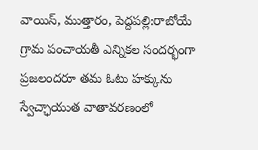వాయిస్, ముత్తారం, పెద్దపల్లి:రాబోయే గ్రామ పంచాయతీ ఎన్నికల సందర్భంగా ప్రజలందరూ తమ ఓటు హక్కును స్వేచ్ఛాయుత వాతావరణంలో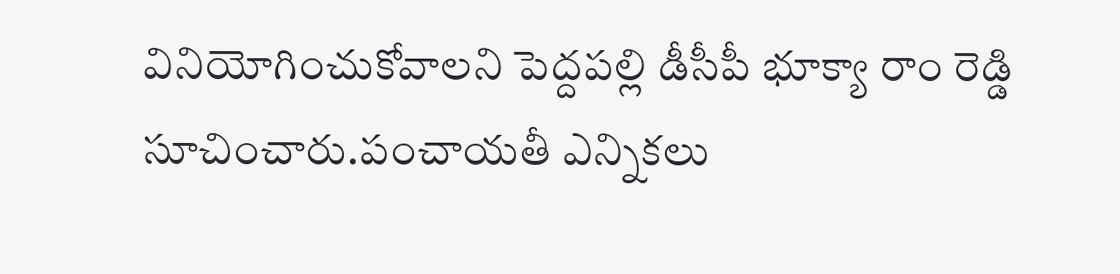వినియోగించుకోవాలని పెద్దపల్లి డీసీపీ భూక్యా రాం రెడ్డి సూచించారు.పంచాయతీ ఎన్నికలు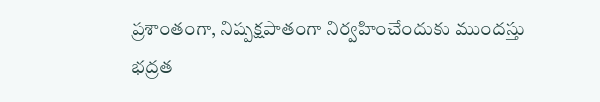ప్రశాంతంగా, నిష్పక్షపాతంగా నిర్వహించేందుకు ముందస్తు భద్రత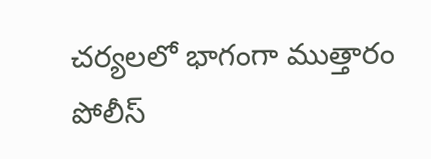చర్యలలో భాగంగా ముత్తారం పోలీస్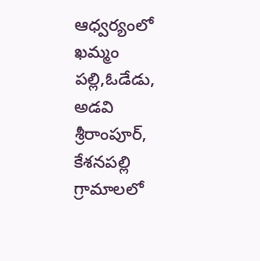ఆధ్వర్యంలో ఖమ్మం పల్లి,ఓడేడు, అడవి శ్రీరాంపూర్, కేశనపల్లి గ్రామాలలో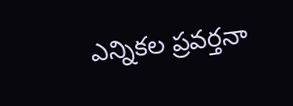ఎన్నికల ప్రవర్తనా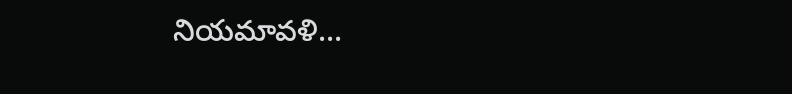నియమావళి...